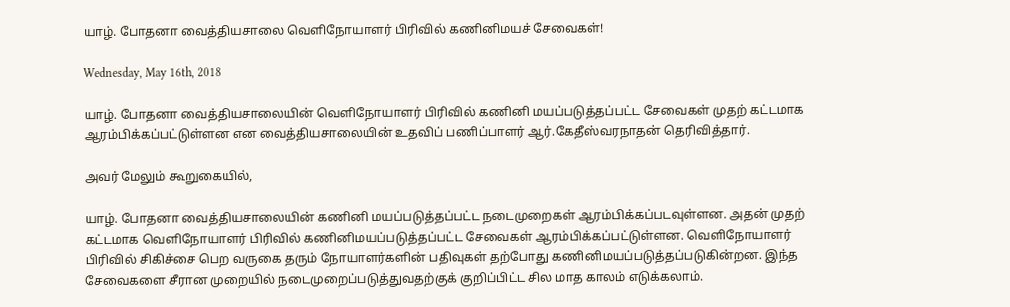யாழ். போதனா வைத்தியசாலை வெளிநோயாளர் பிரிவில் கணினிமயச் சேவைகள்!

Wednesday, May 16th, 2018

யாழ். போதனா வைத்தியசாலையின் வெளிநோயாளர் பிரிவில் கணினி மயப்படுத்தப்பட்ட சேவைகள் முதற் கட்டமாக ஆரம்பிக்கப்பட்டுள்ளன என வைத்தியசாலையின் உதவிப் பணிப்பாளர் ஆர்.கேதீஸ்வரநாதன் தெரிவித்தார்.

அவர் மேலும் கூறுகையில்,

யாழ். போதனா வைத்தியசாலையின் கணினி மயப்படுத்தப்பட்ட நடைமுறைகள் ஆரம்பிக்கப்படவுள்ளன. அதன் முதற் கட்டமாக வெளிநோயாளர் பிரிவில் கணினிமயப்படுத்தப்பட்ட சேவைகள் ஆரம்பிக்கப்பட்டுள்ளன. வெளிநோயாளர் பிரிவில் சிகிச்சை பெற வருகை தரும் நோயாளர்களின் பதிவுகள் தற்போது கணினிமயப்படுத்தப்படுகின்றன. இந்த சேவைகளை சீரான முறையில் நடைமுறைப்படுத்துவதற்குக் குறிப்பிட்ட சில மாத காலம் எடுக்கலாம்.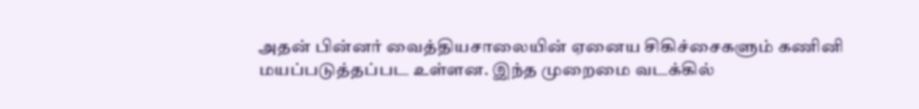அதன் பின்னர் வைத்தியசாலையின் ஏனைய சிகிச்சைகளும் கணினி மயப்படுத்தப்பட உள்ளன. இந்த முறைமை வடக்கில்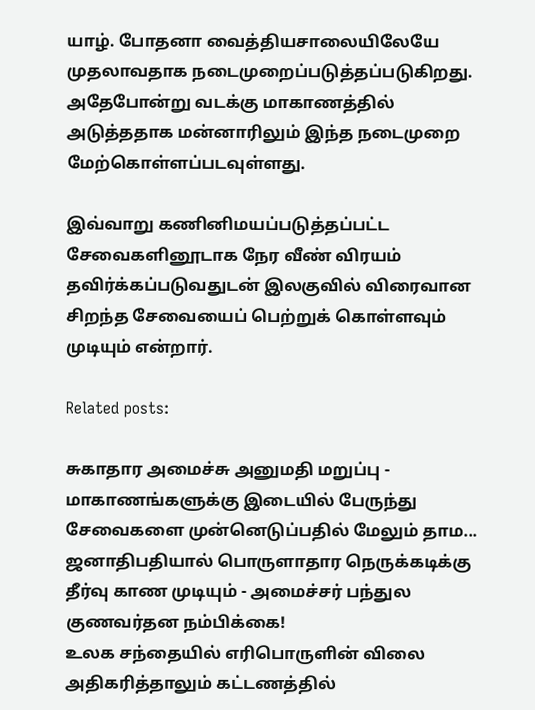யாழ். போதனா வைத்தியசாலையிலேயே முதலாவதாக நடைமுறைப்படுத்தப்படுகிறது. அதேபோன்று வடக்கு மாகாணத்தில் அடுத்ததாக மன்னாரிலும் இந்த நடைமுறை மேற்கொள்ளப்படவுள்ளது.

இவ்வாறு கணினிமயப்படுத்தப்பட்ட சேவைகளினூடாக நேர வீண் விரயம் தவிர்க்கப்படுவதுடன் இலகுவில் விரைவான சிறந்த சேவையைப் பெற்றுக் கொள்ளவும் முடியும் என்றார்.

Related posts:

சுகாதார அமைச்சு அனுமதி மறுப்பு - மாகாணங்களுக்கு இடையில் பேருந்து சேவைகளை முன்னெடுப்பதில் மேலும் தாம...
ஜனாதிபதியால் பொருளாதார நெருக்கடிக்கு தீர்வு காண முடியும் - அமைச்சர் பந்துல குணவர்தன நம்பிக்கை!
உலக சந்தையில் எரிபொருளின் விலை அதிகரித்தாலும் கட்டணத்தில்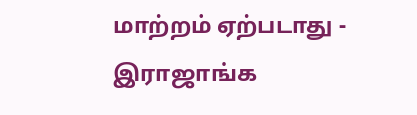மாற்றம் ஏற்படாது - இராஜாங்க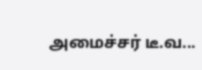அமைச்சர் டீ.வ...